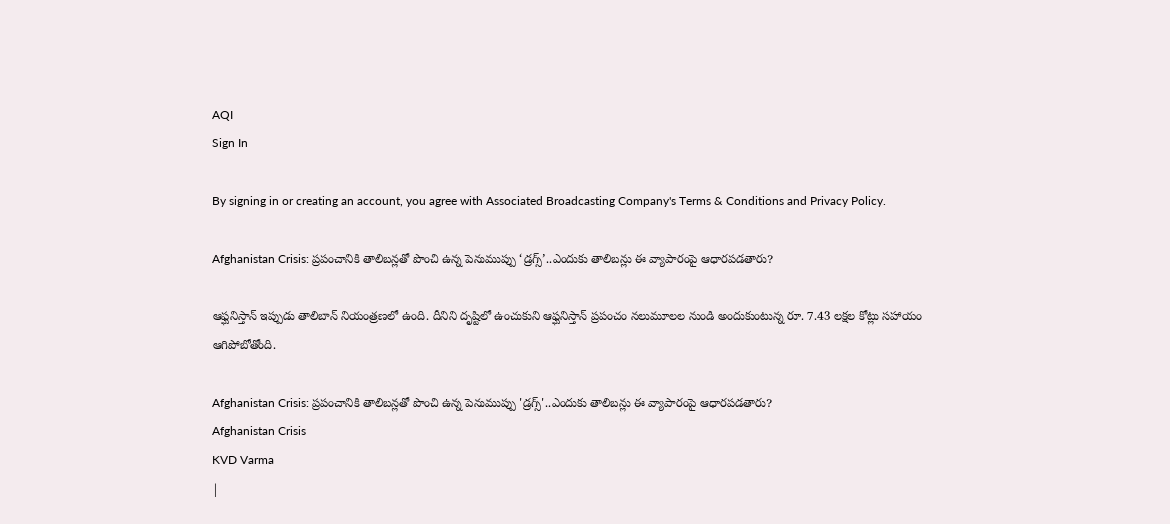AQI
Sign In

By signing in or creating an account, you agree with Associated Broadcasting Company's Terms & Conditions and Privacy Policy.

Afghanistan Crisis: ప్రపంచానికి తాలిబన్లతో పొంచి ఉన్న పెనుముప్పు ‘డ్రగ్స్’..ఎందుకు తాలిబన్లు ఈ వ్యాపారంపై ఆధారపడతారు?

ఆఫ్ఘనిస్తాన్ ఇప్పుడు తాలిబాన్ నియంత్రణలో ఉంది. దీనిని దృష్టిలో ఉంచుకుని ఆఫ్ఘనిస్తాన్ ప్రపంచం నలుమూలల నుండి అందుకుంటున్న రూ. 7.43 లక్షల కోట్లు సహాయం ఆగిపోబోతోంది.

Afghanistan Crisis: ప్రపంచానికి తాలిబన్లతో పొంచి ఉన్న పెనుముప్పు 'డ్రగ్స్'..ఎందుకు తాలిబన్లు ఈ వ్యాపారంపై ఆధారపడతారు?
Afghanistan Crisis
KVD Varma
|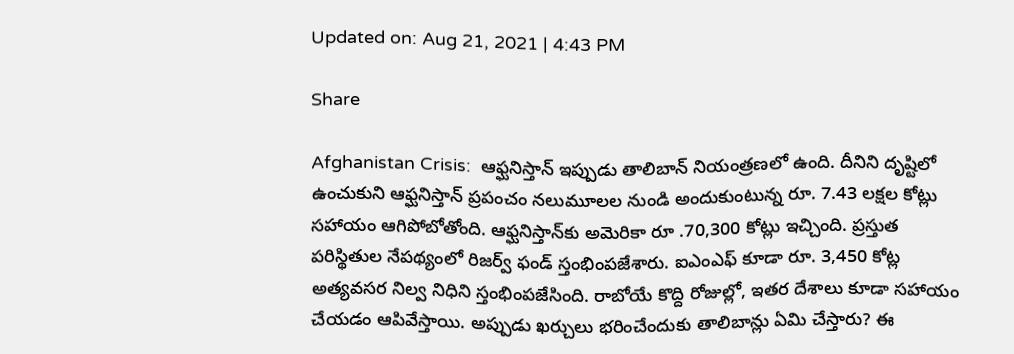Updated on: Aug 21, 2021 | 4:43 PM

Share

Afghanistan Crisis:  ఆఫ్ఘనిస్తాన్ ఇప్పుడు తాలిబాన్ నియంత్రణలో ఉంది. దీనిని దృష్టిలో ఉంచుకుని ఆఫ్ఘనిస్తాన్ ప్రపంచం నలుమూలల నుండి అందుకుంటున్న రూ. 7.43 లక్షల కోట్లు సహాయం ఆగిపోబోతోంది. ఆఫ్ఘనిస్తాన్‌కు అమెరికా రూ .70,300 కోట్లు ఇచ్చింది. ప్రస్తుత పరిస్థితుల నేపథ్యంలో రిజర్వ్ ఫండ్ స్తంభింపజేశారు. ఐఎంఎఫ్ కూడా రూ. 3,450 కోట్ల అత్యవసర నిల్వ నిధిని స్తంభింపజేసింది. రాబోయే కొద్ది రోజుల్లో, ఇతర దేశాలు కూడా సహాయం చేయడం ఆపివేస్తాయి. అప్పుడు ఖర్చులు భరించేందుకు తాలిబాన్లు ఏమి చేస్తారు? ఈ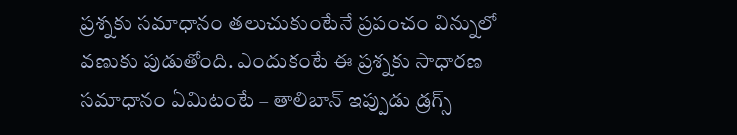ప్రశ్నకు సమాధానం తలుచుకుంటేనే ప్రపంచం విన్నులో వణుకు పుడుతోంది. ఎందుకంటే ఈ ప్రశ్నకు సాధారణ సమాధానం ఏమిటంటే – తాలిబాన్ ఇప్పుడు డ్రగ్స్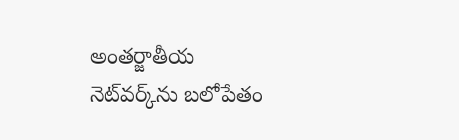అంతర్జాతీయ నెట్‌వర్క్‌ను బలోపేతం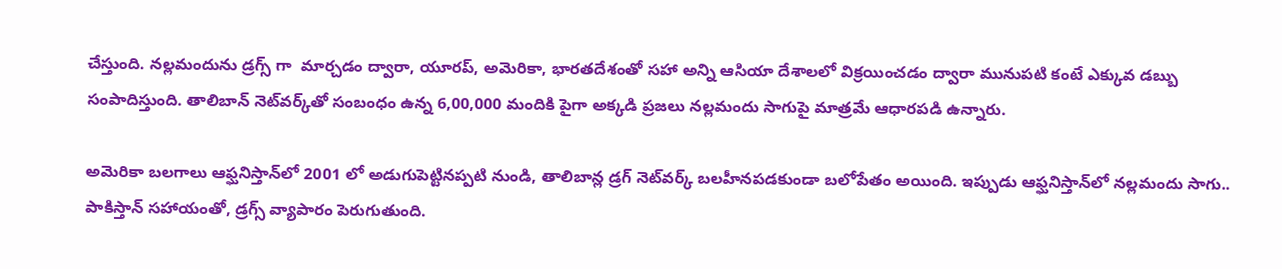చేస్తుంది. నల్లమందును డ్రగ్స్ గా  మార్చడం ద్వారా, యూరప్, అమెరికా, భారతదేశంతో సహా అన్ని ఆసియా దేశాలలో విక్రయించడం ద్వారా మునుపటి కంటే ఎక్కువ డబ్బు సంపాదిస్తుంది. తాలిబాన్ నెట్‌వర్క్‌తో సంబంధం ఉన్న 6,00,000 మందికి పైగా అక్కడి ప్రజలు నల్లమందు సాగుపై మాత్రమే ఆధారపడి ఉన్నారు.

అమెరికా బలగాలు ఆఫ్ఘనిస్తాన్‌లో 2001 లో అడుగుపెట్టినప్పటి నుండి, తాలిబాన్ల డ్రగ్ నెట్‌వర్క్ బలహీనపడకుండా బలోపేతం అయింది. ఇప్పుడు ఆఫ్ఘనిస్తాన్‌లో నల్లమందు సాగు.. పాకిస్తాన్ సహాయంతో, డ్రగ్స్ వ్యాపారం పెరుగుతుంది.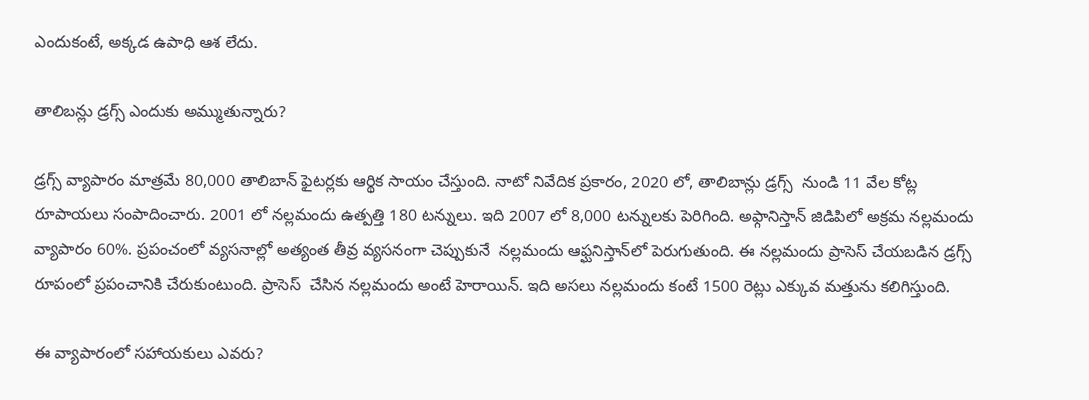ఎందుకంటే, అక్కడ ఉపాధి ఆశ లేదు.

తాలిబన్లు డ్రగ్స్ ఎందుకు అమ్ముతున్నారు?

డ్రగ్స్ వ్యాపారం మాత్రమే 80,000 తాలిబాన్ ఫైటర్లకు ఆర్థిక సాయం చేస్తుంది. నాటో నివేదిక ప్రకారం, 2020 లో, తాలిబాన్లు డ్రగ్స్  నుండి 11 వేల కోట్ల రూపాయలు సంపాదించారు. 2001 లో నల్లమందు ఉత్పత్తి 180 టన్నులు. ఇది 2007 లో 8,000 టన్నులకు పెరిగింది. అఫ్గానిస్తాన్ జిడిపిలో అక్రమ నల్లమందు వ్యాపారం 60%. ప్రపంచంలో వ్యసనాల్లో అత్యంత తీవ్ర వ్యసనంగా చెప్పుకునే  నల్లమందు ఆఫ్ఘనిస్తాన్‌లో పెరుగుతుంది. ఈ నల్లమందు ప్రాసెస్ చేయబడిన డ్రగ్స్ రూపంలో ప్రపంచానికి చేరుకుంటుంది. ప్రాసెస్  చేసిన నల్లమందు అంటే హెరాయిన్. ఇది అసలు నల్లమందు కంటే 1500 రెట్లు ఎక్కువ మత్తును కలిగిస్తుంది.

ఈ వ్యాపారంలో సహాయకులు ఎవరు?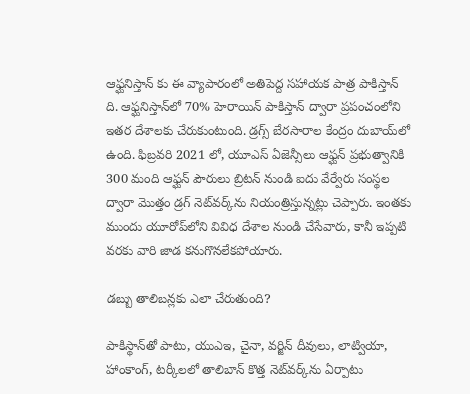ఆఫ్ఘనిస్తాన్ కు ఈ వ్యాపారంలో అతిపెద్ద సహాయక పాత్ర పాకిస్తాన్ ది. ఆఫ్ఘనిస్తాన్‌లో 70% హెరాయిన్ పాకిస్తాన్ ద్వారా ప్రపంచంలోని ఇతర దేశాలకు చేరుకుంటుంది. డ్రగ్స్ బేరసారాల కేంద్రం దుబాయ్‌లో ఉంది. ఫిబ్రవరి 2021 లో, యూఎస్ ఏజెన్సీలు ఆఫ్ఘన్ ప్రభుత్వానికి 300 మంది ఆఫ్ఘన్ పౌరులు బ్రిటన్ నుండి ఐదు వేర్వేరు సంస్థల ద్వారా మొత్తం డ్రగ్ నెట్‌వర్క్‌ను నియంత్రిస్తున్నట్లు చెప్పారు. ఇంతకు ముందు యూరోప్‌లోని వివిధ దేశాల నుండి చేసేవారు, కానీ ఇప్పటి వరకు వారి జాడ కనుగొనలేకపోయారు.

డబ్బు తాలిబన్లకు ఎలా చేరుతుంది?

పాకిస్థాన్‌తో పాటు, యుఎఇ, చైనా, వర్జిన్ దీవులు, లాట్వియా, హాంకాంగ్, టర్కీలలో తాలిబాన్ కొత్త నెట్‌వర్క్‌ను ఏర్పాటు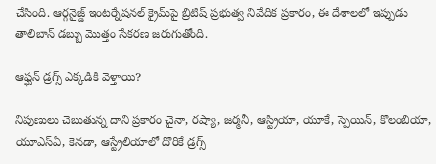చేసింది. ఆర్గనైజ్డ్ ఇంటర్నేషనల్ క్రైమ్‌పై బ్రిటిష్ ప్రభుత్వ నివేదిక ప్రకారం, ఈ దేశాలలో ఇప్పుడు తాలిబాన్ డబ్బు మొత్తం సేకరణ జరుగుతోంది.

ఆఫ్ఘన్ డ్రగ్స్ ఎక్కడికి వెళ్తాయి?

నిపుణులు చెబుతున్న దాని ప్రకారం చైనా, రష్యా, జర్మనీ, ఆస్ట్రియా, యూకే, స్పెయిన్, కొలంబియా, యూఎస్ఏ, కెనడా, ఆస్ట్రేలియాలో దొరికే డ్రగ్స్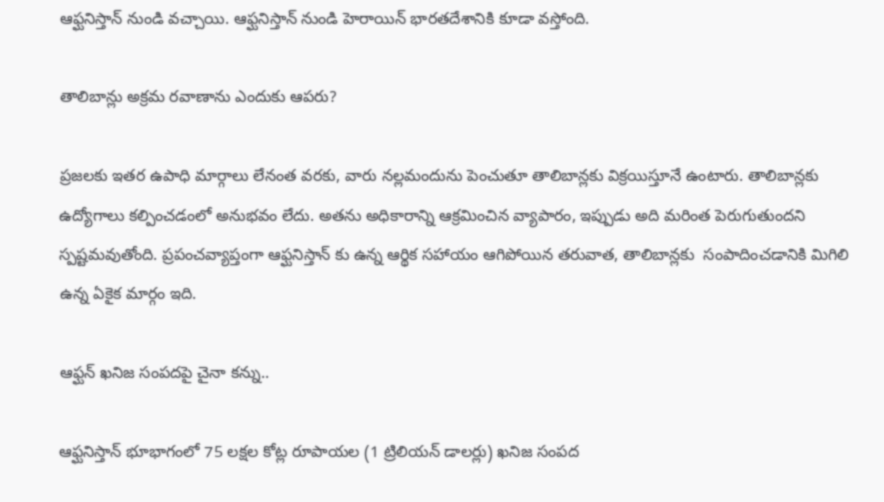ఆఫ్ఘనిస్తాన్ నుండి వచ్చాయి. ఆఫ్ఘనిస్తాన్ నుండి హెరాయిన్ భారతదేశానికి కూడా వస్తోంది.

తాలిబాన్లు అక్రమ రవాణాను ఎందుకు ఆపరు?

ప్రజలకు ఇతర ఉపాధి మార్గాలు లేనంత వరకు, వారు నల్లమందును పెంచుతూ తాలిబాన్లకు విక్రయిస్తూనే ఉంటారు. తాలిబాన్లకు ఉద్యోగాలు కల్పించడంలో అనుభవం లేదు. అతను అధికారాన్ని ఆక్రమించిన వ్యాపారం, ఇప్పుడు అది మరింత పెరుగుతుందని స్పష్టమవుతోంది. ప్రపంచవ్యాప్తంగా ఆఫ్ఘనిస్తాన్ కు ఉన్న ఆర్థిక సహాయం ఆగిపోయిన తరువాత, తాలిబాన్లకు  సంపాదించడానికి మిగిలి ఉన్న ఏకైక మార్గం ఇది.

ఆఫ్ఘన్ ఖనిజ సంపదపై చైనా కన్ను..

ఆఫ్ఘనిస్తాన్ భూభాగంలో 75 లక్షల కోట్ల రూపాయల (1 ట్రిలియన్ డాలర్లు) ఖనిజ సంపద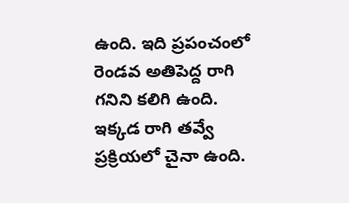ఉంది. ఇది ప్రపంచంలో రెండవ అతిపెద్ద రాగి గనిని కలిగి ఉంది. ఇక్కడ రాగి తవ్వే ప్రక్రియలో చైనా ఉంది.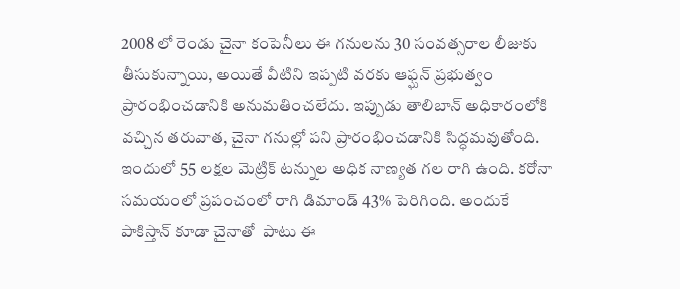2008 లో రెండు చైనా కంపెనీలు ఈ గనులను 30 సంవత్సరాల లీజుకు తీసుకున్నాయి, అయితే వీటిని ఇప్పటి వరకు ఆఫ్ఘన్ ప్రభుత్వం ప్రారంభించడానికి అనుమతించలేదు. ఇప్పుడు తాలిబాన్ అధికారంలోకి వచ్చిన తరువాత, చైనా గనుల్లో పని ప్రారంభించడానికి సిద్ధమవుతోంది. ఇందులో 55 లక్షల మెట్రిక్ టన్నుల అధిక నాణ్యత గల రాగి ఉంది. కరోనా సమయంలో ప్రపంచంలో రాగి డిమాండ్ 43% పెరిగింది. అందుకే పాకిస్తాన్ కూడా చైనాతో  పాటు ఈ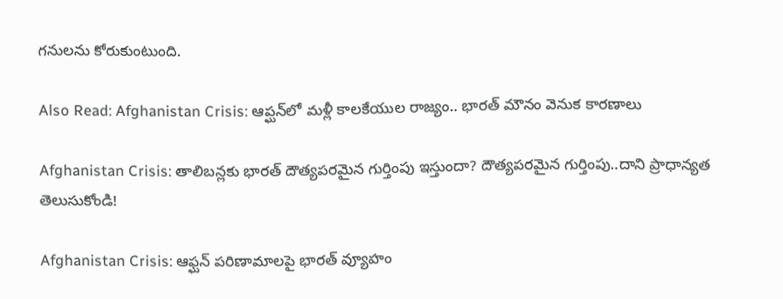గనులను కోరుకుంటుంది.

Also Read: Afghanistan Crisis: ఆప్ఘన్‌లో మళ్లీ కాలకేయుల రాజ్యం.. భారత్ మౌనం వెనుక కారణాలు

Afghanistan Crisis: తాలిబన్లకు భారత్ దౌత్యపరమైన గుర్తింపు ఇస్తుందా? దౌత్యపరమైన గుర్తింపు..దాని ప్రాధాన్యత తెలుసుకోండి!

Afghanistan Crisis: ఆఫ్ఘన్ పరిణామాలపై భారత్ వ్యూహం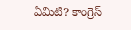ఏమిటి? కాంగ్రెస్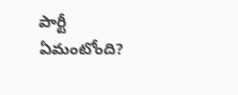పార్టీ ఏమంటోంది?